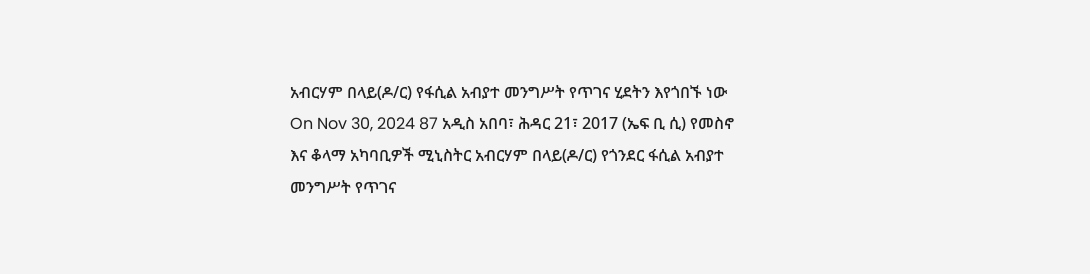አብርሃም በላይ(ዶ/ር) የፋሲል አብያተ መንግሥት የጥገና ሂደትን እየጎበኙ ነው On Nov 30, 2024 87 አዲስ አበባ፣ ሕዳር 21፣ 2017 (ኤፍ ቢ ሲ) የመስኖ እና ቆላማ አካባቢዎች ሚኒስትር አብርሃም በላይ(ዶ/ር) የጎንደር ፋሲል አብያተ መንግሥት የጥገና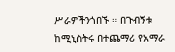ሥራዎችንጎበኙ ። በጉብኝቱ ከሚኒስትሩ በተጨማሪ የአማራ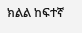ክልል ከፍተኛ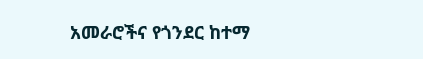አመራሮችና የጎንደር ከተማ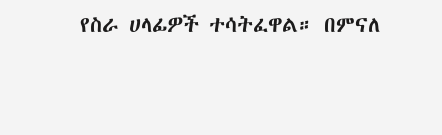የስራ ሀላፊዎች ተሳትፈዋል። በምናለ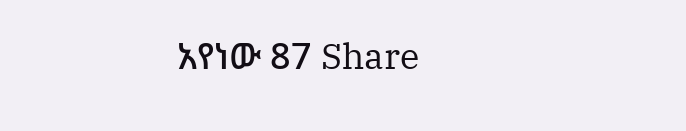አየነው 87 Share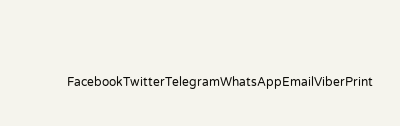FacebookTwitterTelegramWhatsAppEmailViberPrint